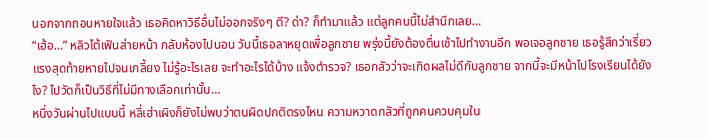นอกจากถอนหายใจแล้ว เธอคิดหาวิธีอื่นไม่ออกจริงๆ ตี? ด่า? ก็ทำมาแล้ว แต่ลูกคนนี้ไม่สำนึกเลย…
“เฮ้อ…” หลิวไต้เฟินส่ายหน้า กลับห้องไปนอน วันนี้เธอลาหยุดเพื่อลูกชาย พรุ่งนี้ยังต้องตื่นเช้าไปทำงานอีก พอเจอลูกชาย เธอรู้สึกว่าเรี่ยวแรงสุดท้ายหายไปจนเกลี้ยง ไม่รู้อะไรเลย จะทำอะไรได้บ้าง แจ้งตำรวจ? เธอกลัวว่าจะเกิดผลไม่ดีกับลูกชาย จากนี้จะมีหน้าไปโรงเรียนได้ยังไง? ไปวัดก็เป็นวิธีที่ไม่มีทางเลือกเท่านั้น…
หนึ่งวันผ่านไปแบบนี้ หลี่เฮ่าเผิงก็ยังไม่พบว่าตนผิดปกติตรงไหน ความหวาดกลัวที่ถูกคนควบคุมใน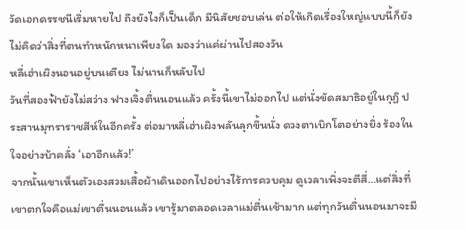วัดเอกดรรชนีเริ่มหายไป ถึงยังไงก็เป็นเด็ก มีนิสัยชอบเล่น ต่อให้เกิดเรื่องใหญ่แบบนี้ก็ยังไม่คิดว่าสิ่งที่ตนทำหนักหนาเพียงใด มองว่าแค่ผ่านไปสองวัน
หลี่เฮ่าเผิงนอนอยู่บนเตียง ไม่นานก็หลับไป
วันที่สองฟ้ายังไม่สว่าง ฟางเจิ้งตื่นนอนแล้ว ครั้งนี้เขาไม่ออกไป แต่นั่งขัดสมาธิอยู่ในกุฏิ ประสานมุทราราชสีห์ในอีกครั้ง ต่อมาหลี่เฮ่าเผิงพลันลุกขึ้นนั่ง ดวงตาเบิกโตอย่างยิ่ง ร้องในใจอย่างบ้าคลั่ง ‘เอาอีกแล้ว!’
จากนั้นเขาเห็นตัวเองสวมเสื้อผ้าเดินออกไปอย่างไร้การควบคุม ดูเวลาเพิ่งจะตีสี่…แต่สิ่งที่เขาตกใจคือแม่เขาตื่นนอนแล้ว เขารู้มาตลอดเวลาแม่ตื่นเช้ามาก แต่ทุกวันตื่นนอนมาจะมี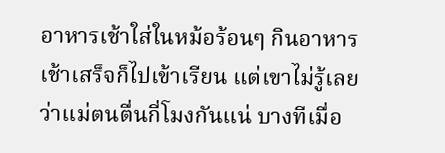อาหารเช้าใส่ในหม้อร้อนๆ กินอาหารเช้าเสร็จก็ไปเข้าเรียน แต่เขาไม่รู้เลยว่าแม่ตนตื่นกี่โมงกันแน่ บางทีเมื่อ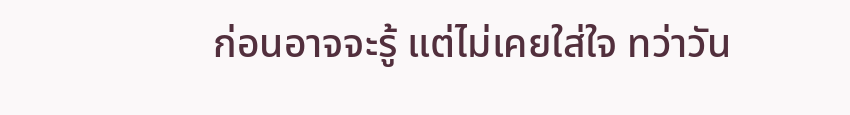ก่อนอาจจะรู้ แต่ไม่เคยใส่ใจ ทว่าวัน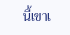นี้เขาเ